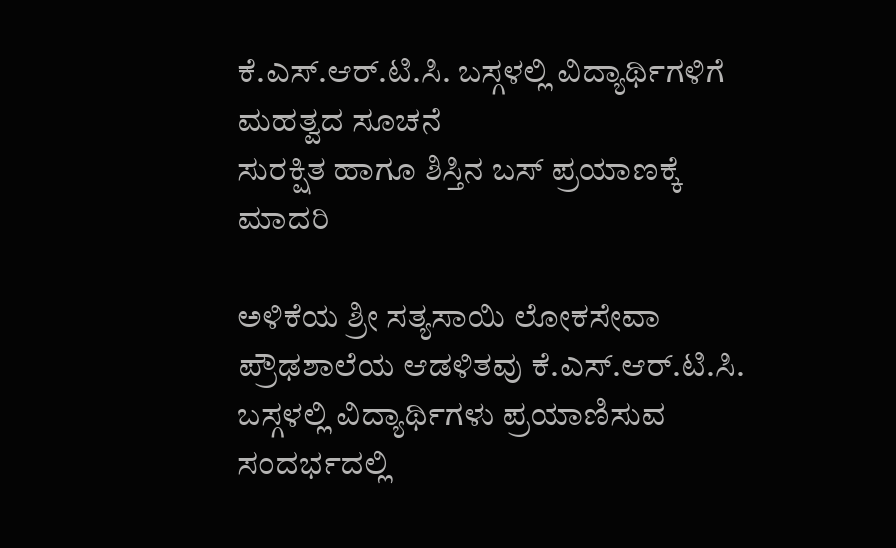ಕೆ.ಎಸ್.ಆರ್.ಟಿ.ಸಿ. ಬಸ್ಗಳಲ್ಲಿ ವಿದ್ಯಾರ್ಥಿಗಳಿಗೆ ಮಹತ್ವದ ಸೂಚನೆ
ಸುರಕ್ಷಿತ ಹಾಗೂ ಶಿಸ್ತಿನ ಬಸ್ ಪ್ರಯಾಣಕ್ಕೆ ಮಾದರಿ

ಅಳಿಕೆಯ ಶ್ರೀ ಸತ್ಯಸಾಯಿ ಲೋಕಸೇವಾ ಪ್ರೌಢಶಾಲೆಯ ಆಡಳಿತವು ಕೆ.ಎಸ್.ಆರ್.ಟಿ.ಸಿ. ಬಸ್ಗಳಲ್ಲಿ ವಿದ್ಯಾರ್ಥಿಗಳು ಪ್ರಯಾಣಿಸುವ ಸಂದರ್ಭದಲ್ಲಿ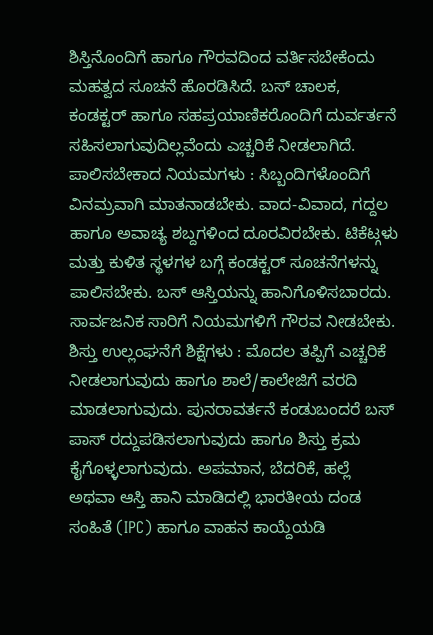ಶಿಸ್ತಿನೊಂದಿಗೆ ಹಾಗೂ ಗೌರವದಿಂದ ವರ್ತಿಸಬೇಕೆಂದು ಮಹತ್ವದ ಸೂಚನೆ ಹೊರಡಿಸಿದೆ. ಬಸ್ ಚಾಲಕ, ಕಂಡಕ್ಟರ್ ಹಾಗೂ ಸಹಪ್ರಯಾಣಿಕರೊಂದಿಗೆ ದುರ್ವರ್ತನೆ ಸಹಿಸಲಾಗುವುದಿಲ್ಲವೆಂದು ಎಚ್ಚರಿಕೆ ನೀಡಲಾಗಿದೆ.
ಪಾಲಿಸಬೇಕಾದ ನಿಯಮಗಳು : ಸಿಬ್ಬಂದಿಗಳೊಂದಿಗೆ ವಿನಮ್ರವಾಗಿ ಮಾತನಾಡಬೇಕು. ವಾದ-ವಿವಾದ, ಗದ್ದಲ ಹಾಗೂ ಅವಾಚ್ಯ ಶಬ್ದಗಳಿಂದ ದೂರವಿರಬೇಕು. ಟಿಕೆಟ್ಗಳು ಮತ್ತು ಕುಳಿತ ಸ್ಥಳಗಳ ಬಗ್ಗೆ ಕಂಡಕ್ಟರ್ ಸೂಚನೆಗಳನ್ನು ಪಾಲಿಸಬೇಕು. ಬಸ್ ಆಸ್ತಿಯನ್ನು ಹಾನಿಗೊಳಿಸಬಾರದು. ಸಾರ್ವಜನಿಕ ಸಾರಿಗೆ ನಿಯಮಗಳಿಗೆ ಗೌರವ ನೀಡಬೇಕು.
ಶಿಸ್ತು ಉಲ್ಲಂಘನೆಗೆ ಶಿಕ್ಷೆಗಳು : ಮೊದಲ ತಪ್ಪಿಗೆ ಎಚ್ಚರಿಕೆ ನೀಡಲಾಗುವುದು ಹಾಗೂ ಶಾಲೆ/ಕಾಲೇಜಿಗೆ ವರದಿ ಮಾಡಲಾಗುವುದು. ಪುನರಾವರ್ತನೆ ಕಂಡುಬಂದರೆ ಬಸ್ ಪಾಸ್ ರದ್ದುಪಡಿಸಲಾಗುವುದು ಹಾಗೂ ಶಿಸ್ತು ಕ್ರಮ ಕೈಗೊಳ್ಳಲಾಗುವುದು. ಅಪಮಾನ, ಬೆದರಿಕೆ, ಹಲ್ಲೆ ಅಥವಾ ಆಸ್ತಿ ಹಾನಿ ಮಾಡಿದಲ್ಲಿ ಭಾರತೀಯ ದಂಡ ಸಂಹಿತೆ (IPC) ಹಾಗೂ ವಾಹನ ಕಾಯ್ದೆಯಡಿ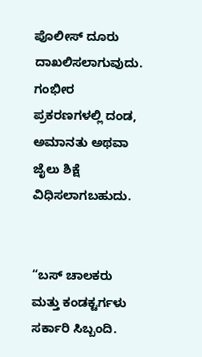ಪೊಲೀಸ್ ದೂರು ದಾಖಲಿಸಲಾಗುವುದು. ಗಂಭೀರ ಪ್ರಕರಣಗಳಲ್ಲಿ ದಂಡ, ಅಮಾನತು ಅಥವಾ ಜೈಲು ಶಿಕ್ಷೆ ವಿಧಿಸಲಾಗಬಹುದು.


“ಬಸ್ ಚಾಲಕರು ಮತ್ತು ಕಂಡಕ್ಟರ್ಗಳು ಸರ್ಕಾರಿ ಸಿಬ್ಬಂದಿ.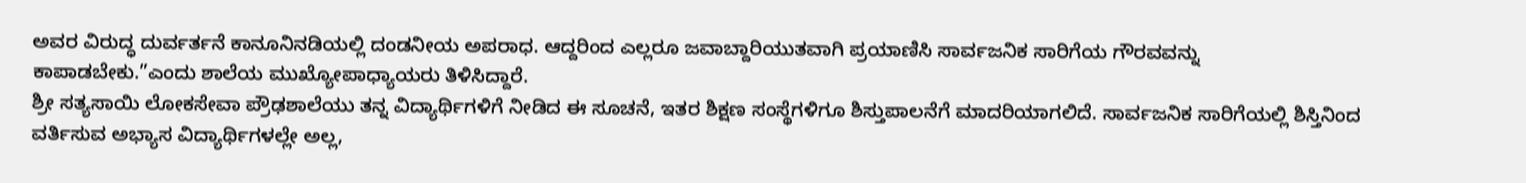ಅವರ ವಿರುದ್ಧ ದುರ್ವರ್ತನೆ ಕಾನೂನಿನಡಿಯಲ್ಲಿ ದಂಡನೀಯ ಅಪರಾಧ. ಆದ್ದರಿಂದ ಎಲ್ಲರೂ ಜವಾಬ್ದಾರಿಯುತವಾಗಿ ಪ್ರಯಾಣಿಸಿ ಸಾರ್ವಜನಿಕ ಸಾರಿಗೆಯ ಗೌರವವನ್ನು ಕಾಪಾಡಬೇಕು.”ಎಂದು ಶಾಲೆಯ ಮುಖ್ಯೋಪಾಧ್ಯಾಯರು ತಿಳಿಸಿದ್ದಾರೆ.
ಶ್ರೀ ಸತ್ಯಸಾಯಿ ಲೋಕಸೇವಾ ಪ್ರೌಢಶಾಲೆಯು ತನ್ನ ವಿದ್ಯಾರ್ಥಿಗಳಿಗೆ ನೀಡಿದ ಈ ಸೂಚನೆ, ಇತರ ಶಿಕ್ಷಣ ಸಂಸ್ಥೆಗಳಿಗೂ ಶಿಸ್ತುಪಾಲನೆಗೆ ಮಾದರಿಯಾಗಲಿದೆ. ಸಾರ್ವಜನಿಕ ಸಾರಿಗೆಯಲ್ಲಿ ಶಿಸ್ತಿನಿಂದ ವರ್ತಿಸುವ ಅಭ್ಯಾಸ ವಿದ್ಯಾರ್ಥಿಗಳಲ್ಲೇ ಅಲ್ಲ,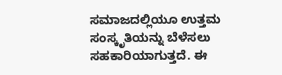ಸಮಾಜದಲ್ಲಿಯೂ ಉತ್ತಮ ಸಂಸ್ಕೃತಿಯನ್ನು ಬೆಳೆಸಲು ಸಹಕಾರಿಯಾಗುತ್ತದೆ. ಈ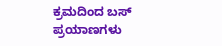ಕ್ರಮದಿಂದ ಬಸ್ ಪ್ರಯಾಣಗಳು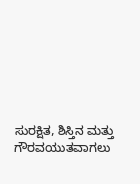ಸುರಕ್ಷಿತ, ಶಿಸ್ತಿನ ಮತ್ತು ಗೌರವಯುತವಾಗಲು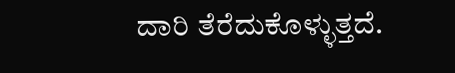ದಾರಿ ತೆರೆದುಕೊಳ್ಳುತ್ತದೆ.